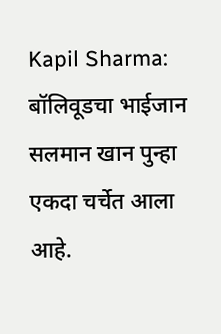Kapil Sharma: बॉलिवूडचा भाईजान सलमान खान पुन्हा एकदा चर्चेत आला आहे.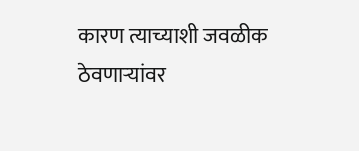कारण त्याच्याशी जवळीक ठेवणाऱ्यांवर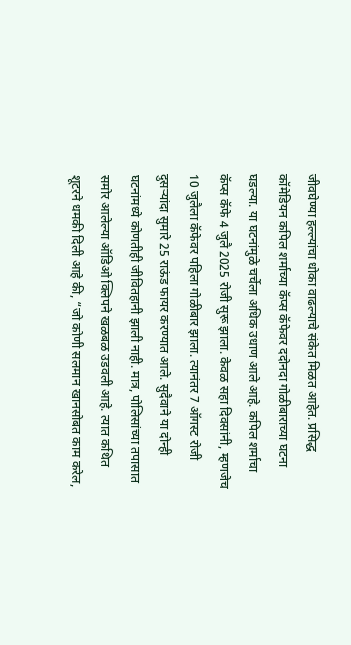जीवघेण्या हल्ल्यांचा धोका वाढल्याचे संकेत मिळत आहेत. प्रसिद्ध कॉमेडियन कपिल शर्माच्या कॅप्स कॅफेवर ददोनदा गोळीबाराच्या घटना घडल्या. या घटनांमुळे चर्चेला अधिक उधाण आले आहे. कपिल शर्माचा कॅप्स कॅफे 4 जुलै 2025 रोजी सुरू झाला. केवळ सहा दिवसांनी, म्हणजेच 10 जुलैला कॅफेवर पहिला गोळीबार झाला. त्यानंतर 7 ऑगस्ट रोजी दुसऱ्यांदा सुमारे 25 राऊंड फायर करण्यात आले. सुदैवाने या दोन्ही घटनांमध्ये कोणतीही जीवितहानी झाली नाही. मात्र, पोलिसांच्या तपासात समोर आलेल्या ऑडिओ क्लिपने खळबळ उडवली आहे. त्यात कथित शूटरने धमकी दिली आहे की, “जो कोणी सलमान खानसोबत काम करेल,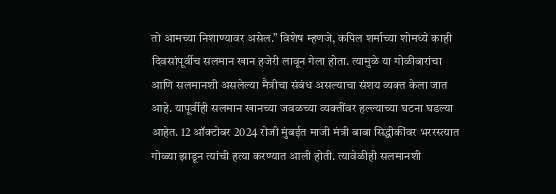तो आमच्या निशाण्यावर असेल.” विशेष म्हणजे, कपिल शर्माच्या शोमध्ये काही दिवसांपूर्वीच सलमान खान हजेरी लावून गेला होता. त्यामुळे या गोळीबारांचा आणि सलमानशी असलेल्या मैत्रीचा संबंध असल्याचा संशय व्यक्त केला जात आहे. यापूर्वीही सलमान खानच्या जवळच्या व्यक्तींवर हल्ल्याच्या घटना घडल्या आहेत. 12 ऑक्टोबर 2024 रोजी मुंबईत माजी मंत्री बाबा सिद्धीकींवर भररस्त्यात गोळ्या झाडून त्यांची हत्या करण्यात आली होती. त्यावेळीही सलमानशी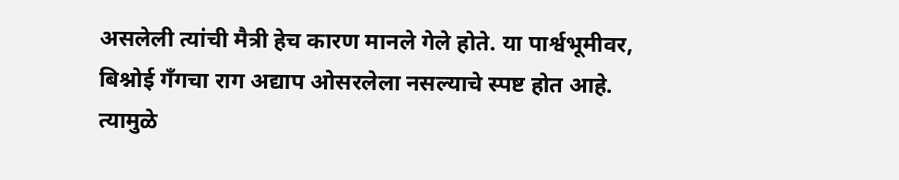असलेली त्यांची मैत्री हेच कारण मानले गेले होते. या पार्श्वभूमीवर, बिश्नोई गँगचा राग अद्याप ओसरलेला नसल्याचे स्पष्ट होत आहे. त्यामुळे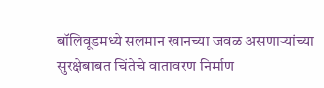बॉलिवूडमध्ये सलमान खानच्या जवळ असणाऱ्यांच्या सुरक्षेबाबत चिंतेचे वातावरण निर्माण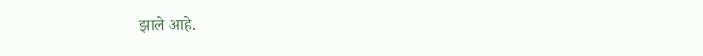झाले आहे.